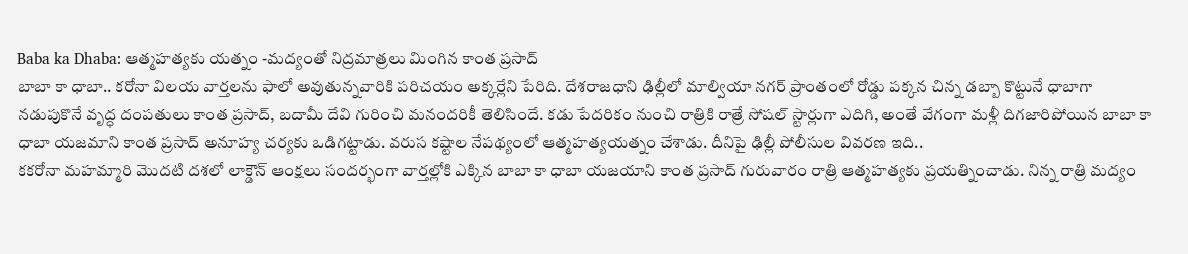Baba ka Dhaba: ఆత్మహత్యకు యత్నం -మద్యంతో నిద్రమాత్రలు మింగిన కాంత ప్రసాద్
బాబా కా ధాబా.. కరోనా విలయ వార్తలను ఫాలో అవుతున్నవారికి పరిచయం అక్కర్లేని పేరిది. దేశరాజధాని ఢిల్లీలో మాల్వియా నగర్ ప్రాంతంలో రోడ్డు పక్కన చిన్న డబ్బా కొట్టునే ధాబాగా నడుపుకొనే వృద్ధ దంపతులు కాంత ప్రసాద్, బదామీ దేవి గురించి మనందరికీ తెలిసిందే. కడు పేదరికం నుంచి రాత్రికి రాత్రే సోషల్ స్టార్లుగా ఎదిగి, అంతే వేగంగా మళ్లీ దిగజారిపోయిన బాబా కా ధాబా యజమాని కాంత ప్రసాద్ అనూహ్య చర్యకు ఒడిగట్టాడు. వరుస కష్టాల నేపథ్యంలో ఆత్మహత్యయత్నం చేశాడు. దీనిపై ఢిల్లీ పోలీసుల వివరణ ఇది..
కకరోనా మహమ్మారి మొదటి దశలో లాక్డౌన్ ఆంక్షలు సందర్భంగా వార్తల్లోకి ఎక్కిన బాబా కా ధాబా యజయాని కాంత ప్రసాద్ గురువారం రాత్రి ఆత్మహత్యకు ప్రయత్నించాడు. నిన్న రాత్రి మద్యం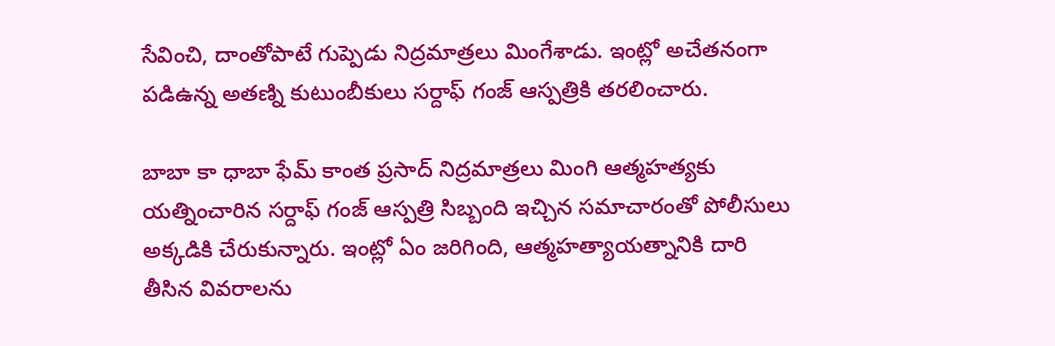సేవించి, దాంతోపాటే గుప్పెడు నిద్రమాత్రలు మింగేశాడు. ఇంట్లో అచేతనంగా పడిఉన్న అతణ్ని కుటుంబీకులు సర్దాఫ్ గంజ్ ఆస్పత్రికి తరలించారు.

బాబా కా ధాబా ఫేమ్ కాంత ప్రసాద్ నిద్రమాత్రలు మింగి ఆత్మహత్యకు యత్నించారిన సర్దాఫ్ గంజ్ ఆస్పత్రి సిబ్బంది ఇచ్చిన సమాచారంతో పోలీసులు అక్కడికి చేరుకున్నారు. ఇంట్లో ఏం జరిగింది, ఆత్మహత్యాయత్నానికి దారి తీసిన వివరాలను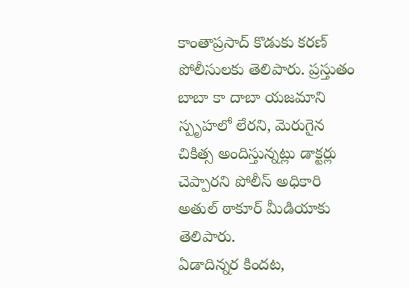కాంతాప్రసాద్ కొడుకు కరణ్ పోలీసులకు తెలిపారు. ప్రస్తుతం బాబా కా దాబా యజమాని స్పృహలో లేరని, మెరుగైన చికిత్స అందిస్తున్నట్లు డాక్టర్లు చెప్పారని పోలీస్ అధికారి అతుల్ ఠాకూర్ మీడియాకు తెలిపారు.
ఏడాదిన్నర కిందట,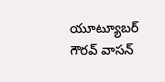యూట్యూబర్ గౌరవ్ వాసన్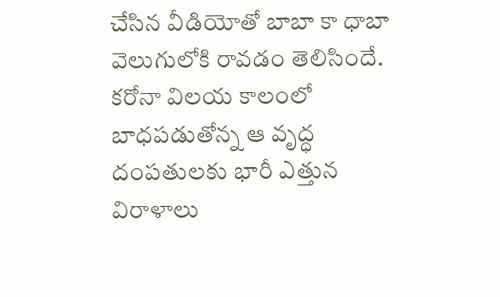చేసిన వీడియోతో బాబా కా ధాబా వెలుగులోకి రావడం తెలిసిందే. కరోనా విలయ కాలంలో బాధపడుతోన్న ఆ వృద్ధ దంపతులకు భారీ ఎత్తున విరాళాలు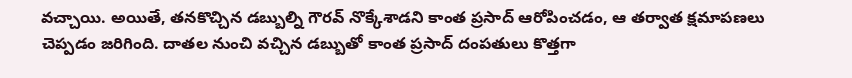వచ్చాయి. అయితే, తనకొచ్చిన డబ్బుల్ని గౌరవ్ నొక్కేశాడని కాంత ప్రసాద్ ఆరోపించడం, ఆ తర్వాత క్షమాపణలు చెప్పడం జరిగింది. దాతల నుంచి వచ్చిన డబ్బుతో కాంత ప్రసాద్ దంపతులు కొత్తగా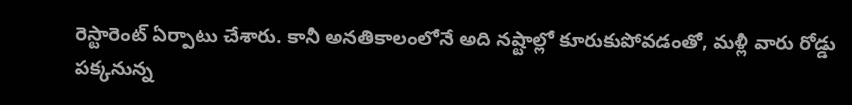రెస్టారెంట్ ఏర్పాటు చేశారు. కానీ అనతికాలంలోనే అది నష్టాల్లో కూరుకుపోవడంతో, మళ్లీ వారు రోడ్డు పక్కనున్న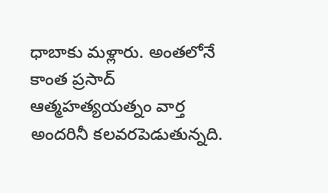ధాబాకు మళ్లారు. అంతలోనే కాంత ప్రసాద్ ఆత్మహత్యయత్నం వార్త అందరినీ కలవరపెడుతున్నది.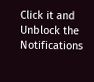Click it and Unblock the Notifications